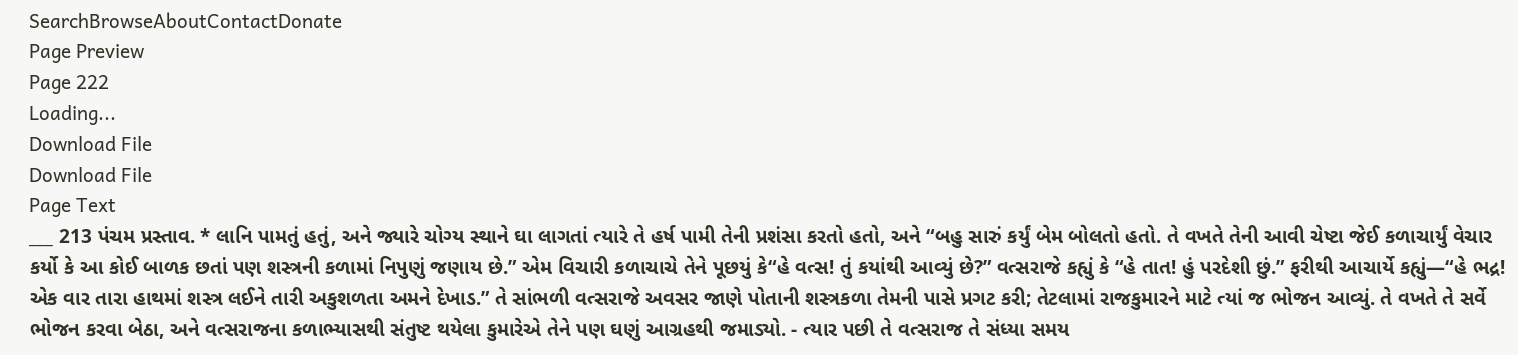SearchBrowseAboutContactDonate
Page Preview
Page 222
Loading...
Download File
Download File
Page Text
___ 213 પંચમ પ્રસ્તાવ. * લાનિ પામતું હતું, અને જ્યારે ચોગ્ય સ્થાને ઘા લાગતાં ત્યારે તે હર્ષ પામી તેની પ્રશંસા કરતો હતો, અને “બહુ સારું કર્યું બેમ બોલતો હતો. તે વખતે તેની આવી ચેષ્ટા જેઈ કળાચાર્યું વેચાર કર્યો કે આ કોઈ બાળક છતાં પણ શસ્ત્રની કળામાં નિપુણું જણાય છે.” એમ વિચારી કળાચાચે તેને પૂછયું કે“હે વત્સ! તું કયાંથી આવ્યું છે?” વત્સરાજે કહ્યું કે “હે તાત! હું પરદેશી છું.” ફરીથી આચાર્યે કહ્યું—“હે ભદ્ર! એક વાર તારા હાથમાં શસ્ત્ર લઈને તારી અકુશળતા અમને દેખાડ.” તે સાંભળી વત્સરાજે અવસર જાણે પોતાની શસ્ત્રકળા તેમની પાસે પ્રગટ કરી; તેટલામાં રાજકુમારને માટે ત્યાં જ ભોજન આવ્યું. તે વખતે તે સર્વે ભોજન કરવા બેઠા, અને વત્સરાજના કળાભ્યાસથી સંતુષ્ટ થયેલા કુમારેએ તેને પણ ઘણું આગ્રહથી જમાડ્યો. - ત્યાર પછી તે વત્સરાજ તે સંધ્યા સમય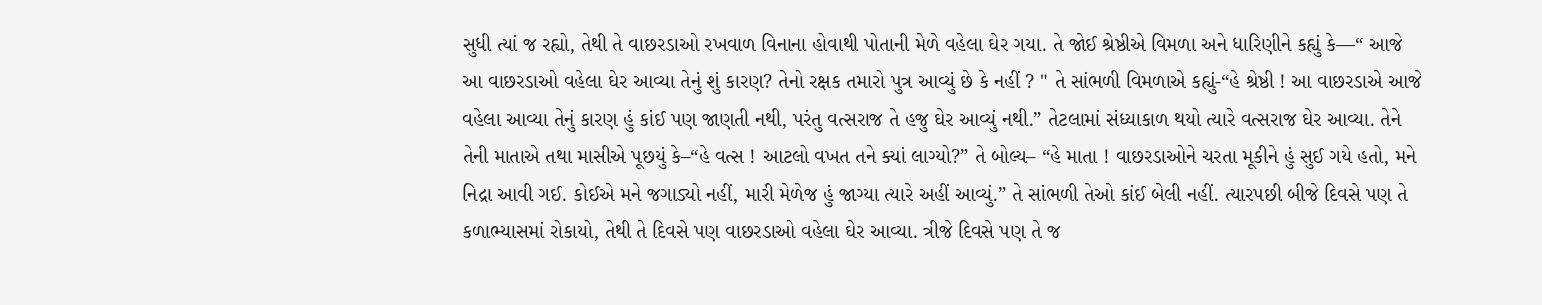સુધી ત્યાં જ રહ્યો, તેથી તે વાછરડાઓ રખવાળ વિનાના હોવાથી પોતાની મેળે વહેલા ઘેર ગયા. તે જોઈ શ્રેષ્ઠીએ વિમળા અને ધારિણીને કહ્યું કે—“ આજે આ વાછરડાઓ વહેલા ઘેર આવ્યા તેનું શું કારણ? તેનો રક્ષક તમારો પુત્ર આવ્યું છે કે નહીં ? " તે સાંભળી વિમળાએ કહ્યું-“હે શ્રેષ્ઠી ! આ વાછરડાએ આજે વહેલા આવ્યા તેનું કારણ હું કાંઈ પણ જાણતી નથી, પરંતુ વત્સરાજ તે હજુ ઘેર આવ્યું નથી.” તેટલામાં સંધ્યાકાળ થયો ત્યારે વત્સરાજ ઘેર આવ્યા. તેને તેની માતાએ તથા માસીએ પૂછયું કે–“હે વત્સ ! આટલો વખત તને ક્યાં લાગ્યો?” તે બોલ્ય– “હે માતા ! વાછરડાઓને ચરતા મૂકીને હું સુઈ ગયે હતો, મને નિદ્રા આવી ગઈ. કોઈએ મને જગાડ્યો નહીં, મારી મેળેજ હું જાગ્યા ત્યારે અહીં આવ્યું.” તે સાંભળી તેઓ કાંઈ બેલી નહીં. ત્યારપછી બીજે દિવસે પણ તે કળાભ્યાસમાં રોકાયો, તેથી તે દિવસે પણ વાછરડાઓ વહેલા ઘેર આવ્યા. ત્રીજે દિવસે પણ તે જ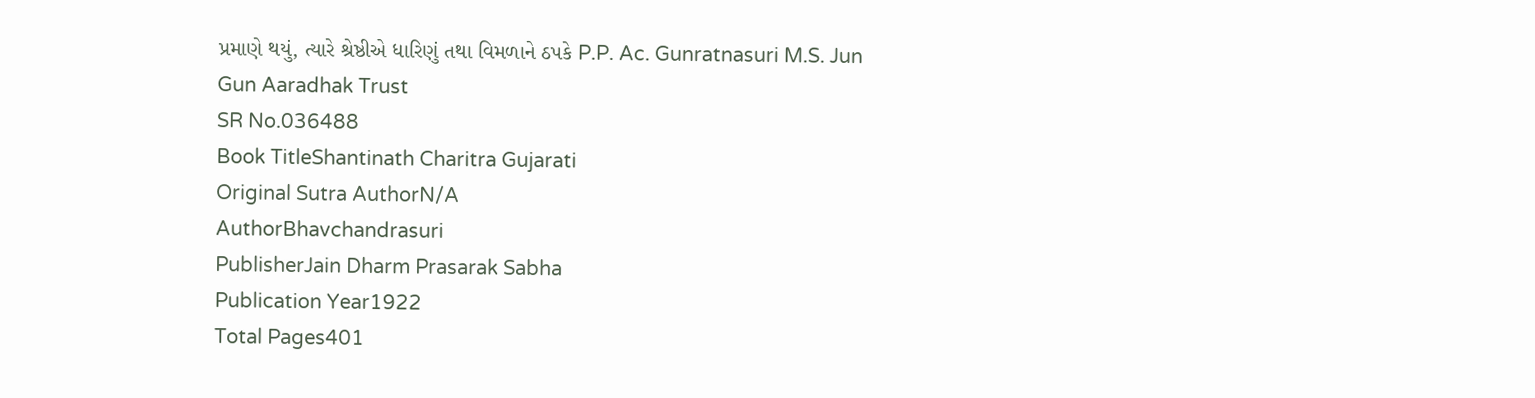પ્રમાણે થયું, ત્યારે શ્રેષ્ઠીએ ધારિણું તથા વિમળાને ઠપકે P.P. Ac. Gunratnasuri M.S. Jun Gun Aaradhak Trust
SR No.036488
Book TitleShantinath Charitra Gujarati
Original Sutra AuthorN/A
AuthorBhavchandrasuri
PublisherJain Dharm Prasarak Sabha
Publication Year1922
Total Pages401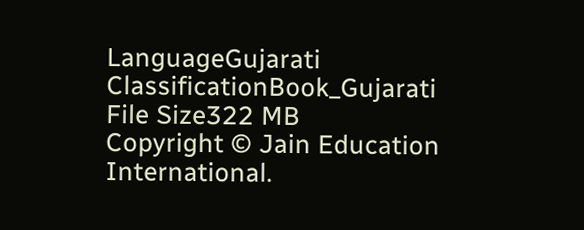LanguageGujarati
ClassificationBook_Gujarati
File Size322 MB
Copyright © Jain Education International.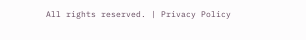All rights reserved. | Privacy Policy